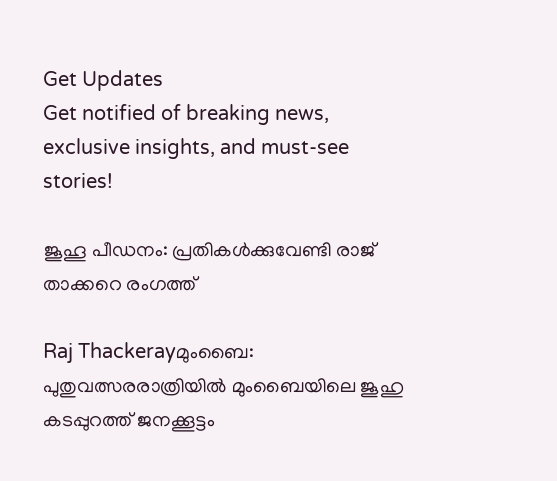Get Updates
Get notified of breaking news, exclusive insights, and must-see stories!

ജൂഹൂ പീഡനം: പ്രതികള്‍ക്കുവേണ്ടി രാജ്‌ താക്കറെ രംഗത്ത്‌

Raj Thackerayമുംബൈ: പുതുവത്സരരാത്രിയില്‍ മുംബൈയിലെ ജൂഹു കടപ്പുറത്ത്‌ ജനക്കൂട്ടം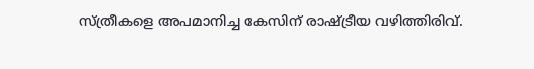സ്‌ത്രീകളെ അപമാനിച്ച കേസിന്‌ രാഷ്ട്രീയ വഴിത്തിരിവ്‌.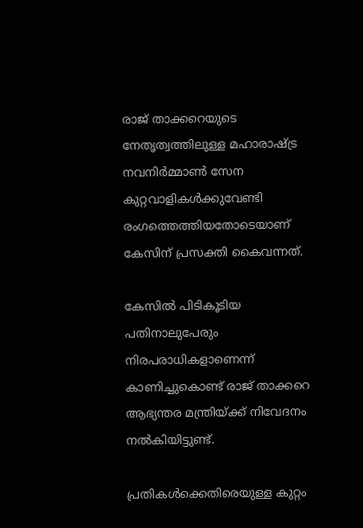രാജ്‌ താക്കറെയുടെ നേതൃത്വത്തിലുള്ള മഹാരാഷ്ട്ര നവനിര്‍മ്മാണ്‍ സേന കുറ്റവാളികള്‍ക്കുവേണ്ടി രംഗത്തെത്തിയതോടെയാണ്‌ കേസിന്‌ പ്രസക്തി കൈവന്നത്‌.

കേസില്‍ പിടികൂടിയ പതിനാലുപേരും നിരപരാധികളാണെന്ന്‌ കാണിച്ചുകൊണ്ട്‌ രാജ്‌ താക്കറെ ആഭ്യന്തര മന്ത്രിയ്‌ക്ക്‌ നിവേദനം നല്‍കിയിട്ടുണ്ട്‌.

പ്രതികള്‍ക്കെതിരെയുള്ള കുറ്റം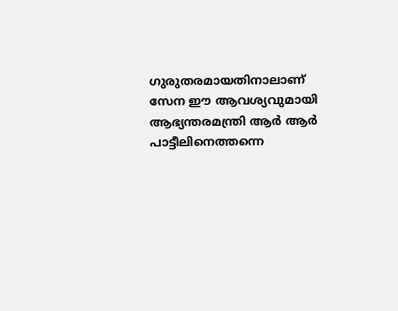ഗുരുതരമായതിനാലാണ്‌ സേന ഈ ആവശ്യവുമായി ആഭ്യന്തരമന്ത്രി ആര്‍ ആര്‍ പാട്ടീലിനെത്തന്നെ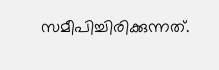സമീപിച്ചിരിക്കുന്നത്‌.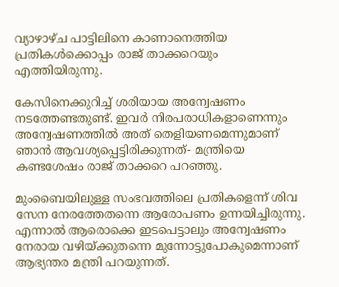വ്യാഴാഴ്‌ച പാട്ടിലിനെ കാണാനെത്തിയ പ്രതികള്‍ക്കൊപ്പം രാജ്‌ താക്കറെയും എത്തിയിരുന്നു.

കേസിനെക്കുറിച്ച്‌ ശരിയായ അന്വേഷണം നടത്തേണ്ടതുണ്ട്‌. ഇവര്‍ നിരപരാധികളാണെന്നും അന്വേഷണത്തില്‍ അത്‌ തെളിയണമെന്നുമാണ്‌ ഞാന്‍ ആവശ്യപ്പെട്ടിരിക്കുന്നത്‌- മന്ത്രിയെ കണ്ടശേഷം രാജ്‌ താക്കറെ പറഞ്ഞു.

മുംബൈയിലുള്ള സംഭവത്തിലെ പ്രതികളെന്ന്‌ ശിവ സേന നേരത്തേതന്നെ ആരോപണം ഉന്നയിച്ചിരുന്നു. എന്നാല്‍ ആരൊക്കെ ഇടപെട്ടാലും അന്വേഷണം നേരായ വഴിയ്‌ക്കുതന്നെ മുന്നോട്ടുപോകുമെന്നാണ്‌ ആഭ്യന്തര മന്ത്രി പറയുന്നത്‌.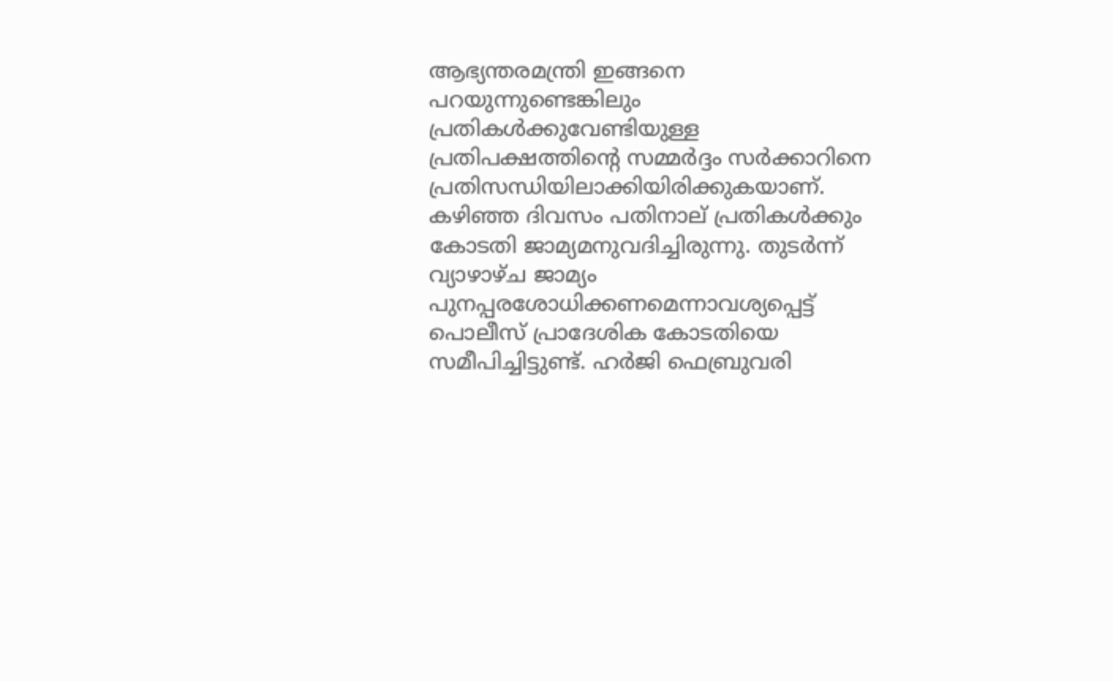ആഭ്യന്തരമന്ത്രി ഇങ്ങനെ പറയുന്നുണ്ടെങ്കിലും പ്രതികള്‍ക്കുവേണ്ടിയുള്ള പ്രതിപക്ഷത്തിന്റെ സമ്മര്‍ദ്ദം സര്‍ക്കാറിനെ പ്രതിസന്ധിയിലാക്കിയിരിക്കുകയാണ്‌. കഴിഞ്ഞ ദിവസം പതിനാല്‌ പ്രതികള്‍ക്കും കോടതി ജാമ്യമനുവദിച്ചിരുന്നു. തുടര്‍ന്ന്‌ വ്യാഴാഴ്‌ച ജാമ്യം പുനപ്പരശോധിക്കണമെന്നാവശ്യപ്പെട്ട്‌ പൊലീസ്‌ പ്രാദേശിക കോടതിയെ സമീപിച്ചിട്ടുണ്ട്‌. ഹര്‍ജി ഫെബ്രുവരി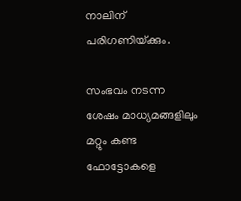നാലിന്‌ പരിഗണിയ്‌ക്കും.

സംഭവം നടന്ന ശേഷം മാധ്യമങ്ങളിലും മറ്റും കണ്ട ഫോട്ടോകളെ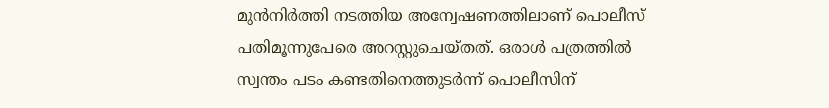മുന്‍നിര്‍ത്തി നടത്തിയ അന്വേഷണത്തിലാണ്‌ പൊലീസ്‌ പതിമൂന്നുപേരെ അറസ്റ്റുചെയ്‌തത്‌. ഒരാള്‍ പത്രത്തില്‍ സ്വന്തം പടം കണ്ടതിനെത്തുടര്‍ന്ന്‌ പൊലീസിന്‌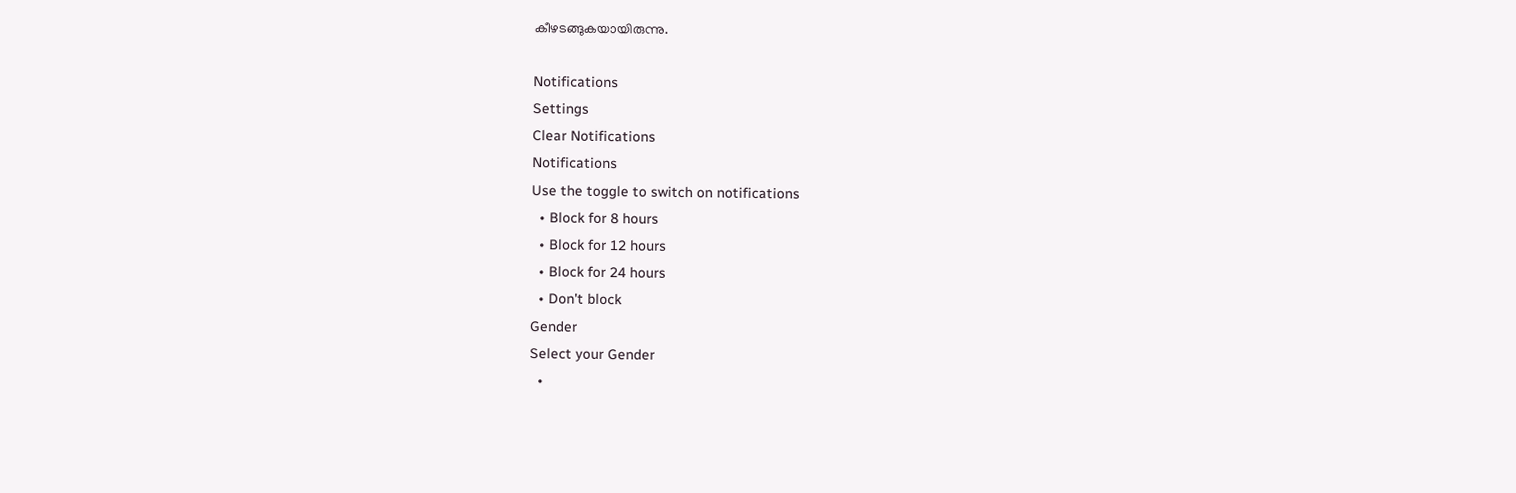കീഴടങ്ങുകയായിരുന്നു.

Notifications
Settings
Clear Notifications
Notifications
Use the toggle to switch on notifications
  • Block for 8 hours
  • Block for 12 hours
  • Block for 24 hours
  • Don't block
Gender
Select your Gender
  •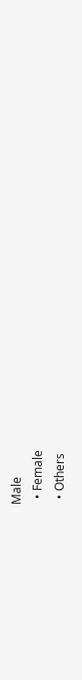Male
  • Female
  • Others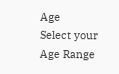Age
Select your Age Range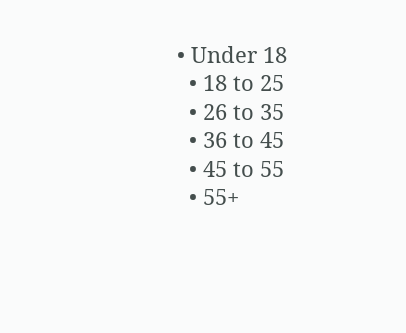• Under 18
  • 18 to 25
  • 26 to 35
  • 36 to 45
  • 45 to 55
  • 55+